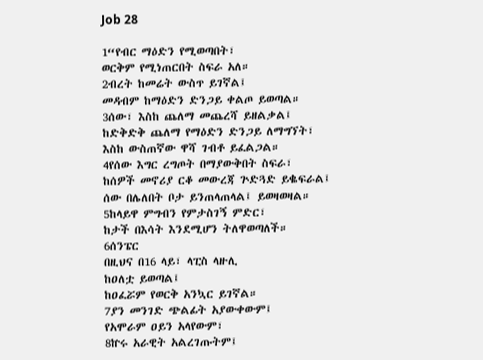Job 28

1“የብር ማዕድን የሚወጣበት፣
ወርቅም የሚነጠርበት ስፍራ አለ።
2ብረት ከመሬት ውስጥ ይገኛል፤
መዳብም ከማዕድን ድንጋይ ቀልጦ ይወጣል።
3ሰው፣ እስከ ጨለማ መጨረሻ ይዘልቃል፤
ከድቅድቅ ጨለማ የማዕድን ድንጋይ ለማግኘት፣
እስከ ውስጠኛው ዋሻ ገብቶ ይፈልጋል።
4የሰው እግር ረግጦት በማያውቅበት ስፍራ፣
ከሰዎች መኖሪያ ርቆ መውረጃ ጕድጓድ ይቈፍራል፤
ሰው በሌለበት ቦታ ይንጠላጠላል፤ ይወዛወዛል።
5ከላይዋ ምግብን የምታስገኝ ምድር፣
ከታች በእሳት እንደሚሆን ትለዋወጣለች።
6ሰንፔር
በዚህና በ16 ላይ፣ ላፒስ ላዙሊ
ከዐለቷ ይወጣል፤
ከዐፈሯም የወርቅ አንኳር ይገኛል።
7ያን መንገድ ጭልፊት አያውቀውም፤
የአሞራም ዐይን አላየውም፣
8ኵሩ አራዊት አልረገጡትም፤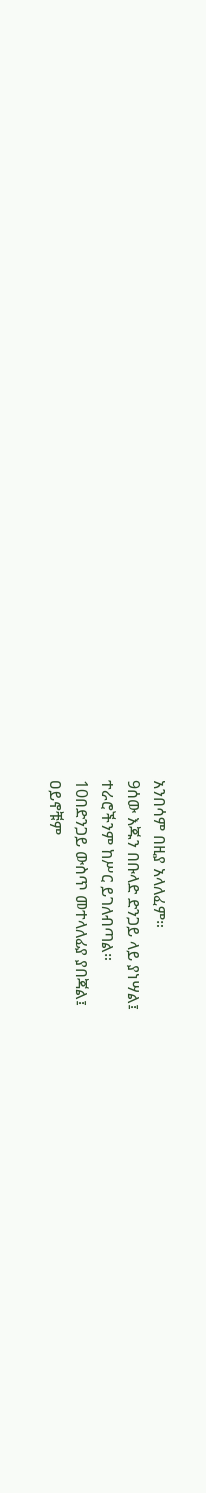አንበሳም በዚያ አላለፈም።
9ሰው እጁን በቡላድ ድንጋይ ላይ ያነሣል፤
ተራሮችንም ከሥር ይገለብጣል።
10በድንጋይ ውስጥ መተላለፊያ ያበጃል፤
ዐይኖቹም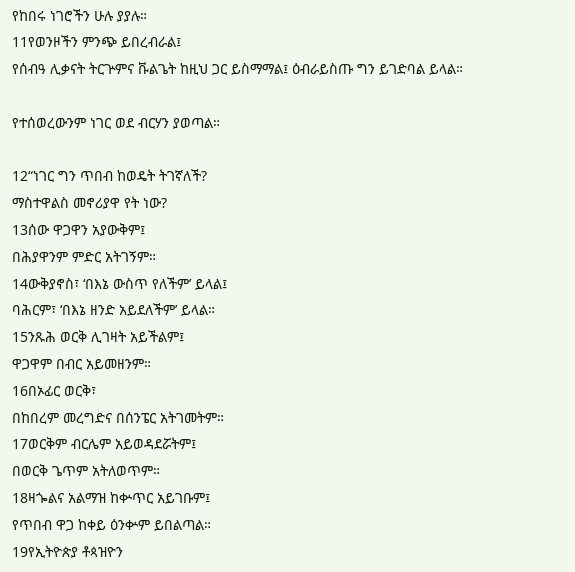የከበሩ ነገሮችን ሁሉ ያያሉ።
11የወንዞችን ምንጭ ይበረብራል፤
የሰብዓ ሊቃናት ትርጕምና ቩልጌት ከዚህ ጋር ይስማማል፤ ዕብራይስጡ ግን ይገድባል ይላል።

የተሰወረውንም ነገር ወደ ብርሃን ያወጣል።

12“ነገር ግን ጥበብ ከወዴት ትገኛለች?
ማስተዋልስ መኖሪያዋ የት ነው?
13ሰው ዋጋዋን አያውቅም፤
በሕያዋንም ምድር አትገኝም።
14ውቅያኖስ፣ ‘በእኔ ውስጥ የለችም’ ይላል፤
ባሕርም፣ ‘በእኔ ዘንድ አይደለችም’ ይላል።
15ንጹሕ ወርቅ ሊገዛት አይችልም፤
ዋጋዋም በብር አይመዘንም።
16በኦፊር ወርቅ፣
በከበረም መረግድና በሰንፔር አትገመትም።
17ወርቅም ብርሌም አይወዳደሯትም፤
በወርቅ ጌጥም አትለወጥም።
18ዛጐልና አልማዝ ከቍጥር አይገቡም፤
የጥበብ ዋጋ ከቀይ ዕንቍም ይበልጣል።
19የኢትዮጵያ ቶጳዝዮን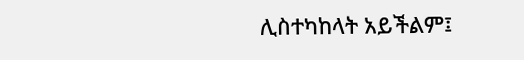ሊስተካከላት አይችልም፤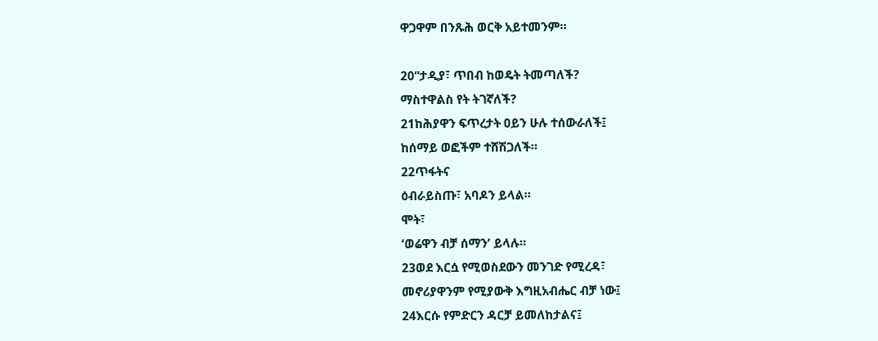ዋጋዋም በንጹሕ ወርቅ አይተመንም።

20“ታዲያ፣ ጥበብ ከወዴት ትመጣለች?
ማስተዋልስ የት ትገኛለች?
21ከሕያዋን ፍጥረታት ዐይን ሁሉ ተሰውራለች፤
ከሰማይ ወፎችም ተሸሽጋለች።
22ጥፋትና
ዕብራይስጡ፣ አባዶን ይላል።
ሞት፣
‘ወሬዋን ብቻ ሰማን’ ይላሉ።
23ወደ እርሷ የሚወስደውን መንገድ የሚረዳ፣
መኖሪያዋንም የሚያውቅ እግዚአብሔር ብቻ ነው፤
24እርሱ የምድርን ዳርቻ ይመለከታልና፤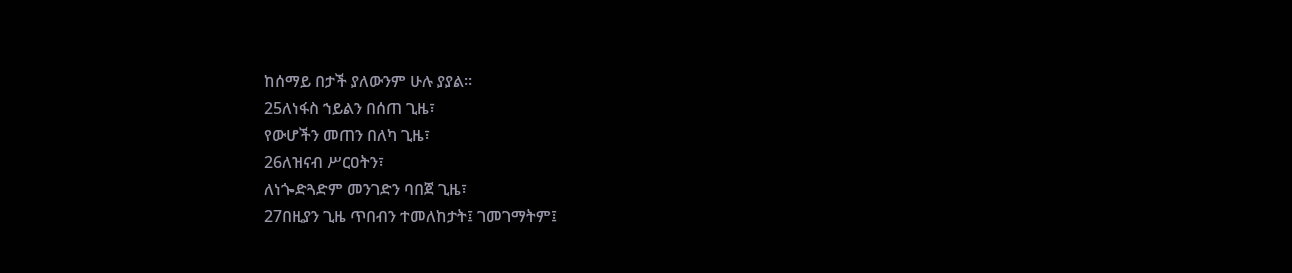ከሰማይ በታች ያለውንም ሁሉ ያያል።
25ለነፋስ ኀይልን በሰጠ ጊዜ፣
የውሆችን መጠን በለካ ጊዜ፣
26ለዝናብ ሥርዐትን፣
ለነጐድጓድም መንገድን ባበጀ ጊዜ፣
27በዚያን ጊዜ ጥበብን ተመለከታት፤ ገመገማትም፤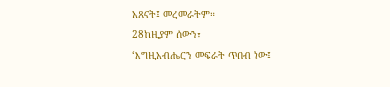አጸናት፤ መረመራትም።
28ከዚያም ሰውን፣
‘እግዚአብሔርን መፍራት ጥበብ ነው፤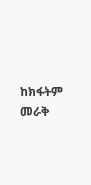ከክፋትም መራቅ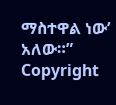ማስተዋል ነው’ አለው።”
Copyright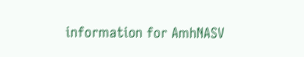information for AmhNASV